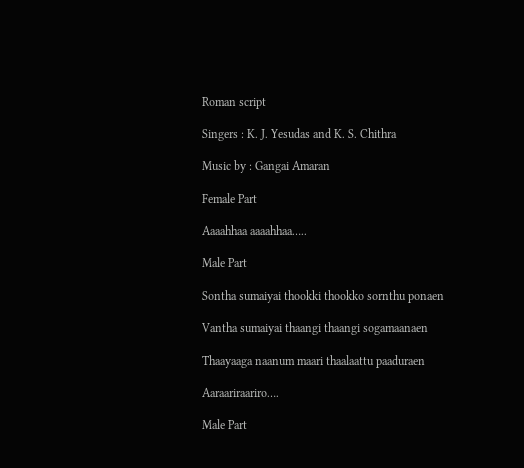Roman script

Singers : K. J. Yesudas and K. S. Chithra

Music by : Gangai Amaran

Female Part

Aaaahhaa aaaahhaa…..

Male Part

Sontha sumaiyai thookki thookko sornthu ponaen

Vantha sumaiyai thaangi thaangi sogamaanaen

Thaayaaga naanum maari thaalaattu paaduraen

Aaraariraariro….

Male Part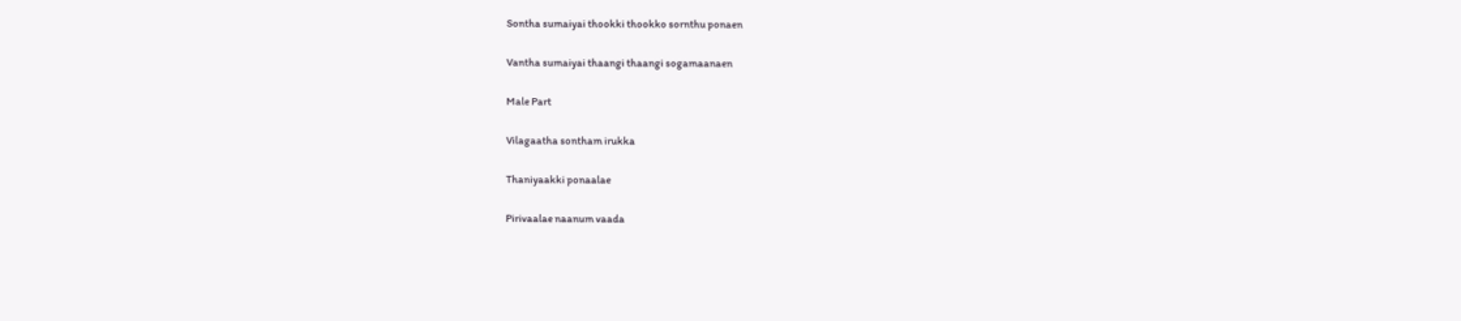Sontha sumaiyai thookki thookko sornthu ponaen

Vantha sumaiyai thaangi thaangi sogamaanaen

Male Part

Vilagaatha sontham irukka

Thaniyaakki ponaalae

Pirivaalae naanum vaada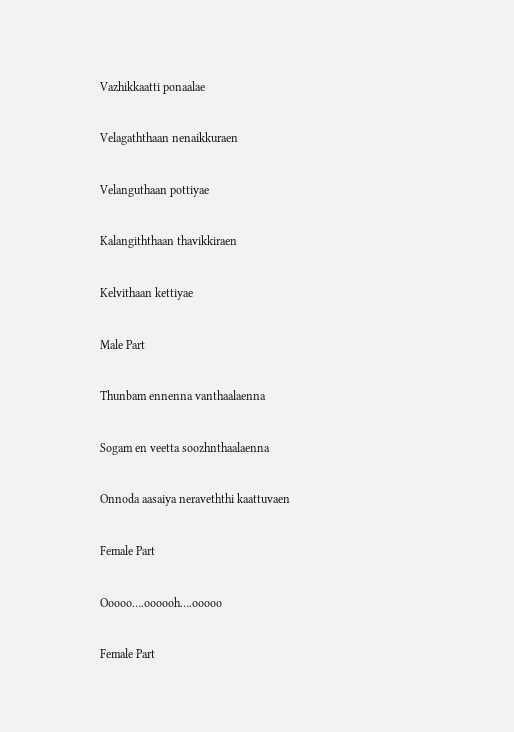Vazhikkaatti ponaalae

Velagaththaan nenaikkuraen

Velanguthaan pottiyae

Kalangiththaan thavikkiraen

Kelvithaan kettiyae

Male Part

Thunbam ennenna vanthaalaenna

Sogam en veetta soozhnthaalaenna

Onnoda aasaiya neraveththi kaattuvaen

Female Part

Ooooo….oooooh….ooooo

Female Part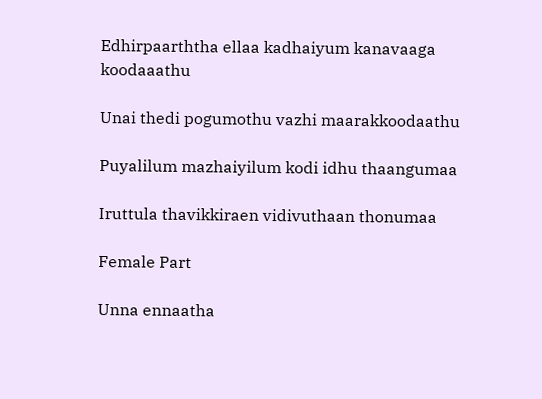Edhirpaarththa ellaa kadhaiyum kanavaaga koodaaathu

Unai thedi pogumothu vazhi maarakkoodaathu

Puyalilum mazhaiyilum kodi idhu thaangumaa

Iruttula thavikkiraen vidivuthaan thonumaa

Female Part

Unna ennaatha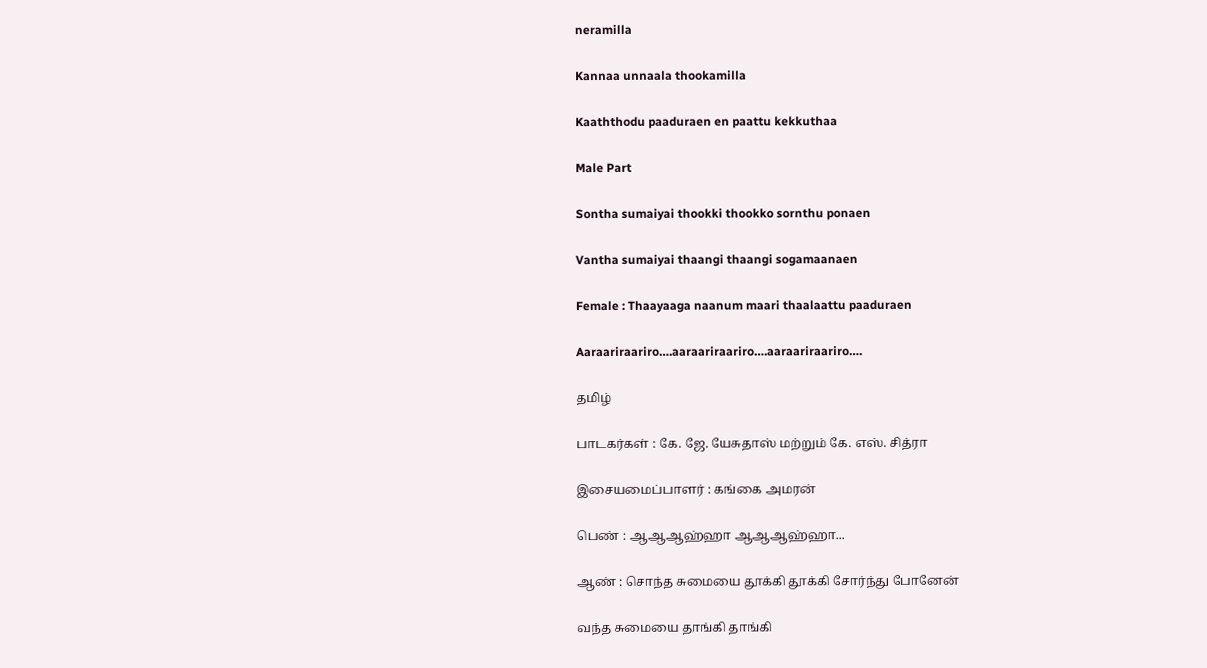neramilla

Kannaa unnaala thookamilla

Kaaththodu paaduraen en paattu kekkuthaa

Male Part

Sontha sumaiyai thookki thookko sornthu ponaen

Vantha sumaiyai thaangi thaangi sogamaanaen

Female : Thaayaaga naanum maari thaalaattu paaduraen

Aaraariraariro….aaraariraariro….aaraariraariro….

தமிழ்

பாடகர்கள் : கே. ஜே. யேசுதாஸ் மற்றும் கே. எஸ். சித்ரா

இசையமைப்பாளர் : கங்கை அமரன்

பெண் : ஆஆஆஹ்ஹா ஆஆஆஹ்ஹா...

ஆண் : சொந்த சுமையை தூக்கி தூக்கி சோர்ந்து போனேன்

வந்த சுமையை தாங்கி தாங்கி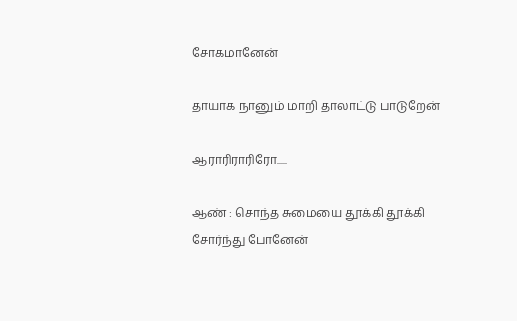சோகமானேன்

தாயாக நானும் மாறி தாலாட்டு பாடுறேன்

ஆராரிராரிரோ.....

ஆண் : சொந்த சுமையை தூக்கி தூக்கி சோர்ந்து போனேன்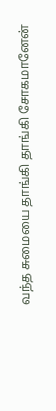வந்த சுமையை தாங்கி தாங்கி சோகமானேன்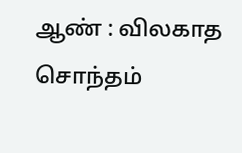ஆண் : விலகாத சொந்தம்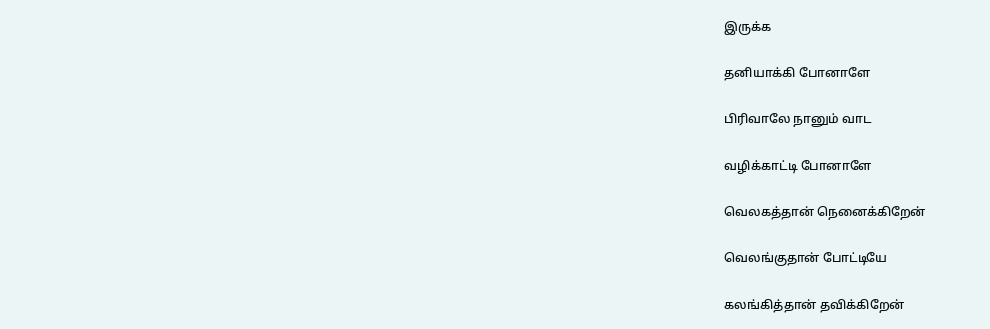இருக்க

தனியாக்கி போனாளே

பிரிவாலே நானும் வாட

வழிக்காட்டி போனாளே

வெலகத்தான் நெனைக்கிறேன்

வெலங்குதான் போட்டியே

கலங்கித்தான் தவிக்கிறேன்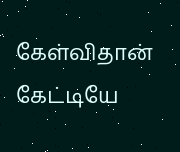கேள்விதான் கேட்டியே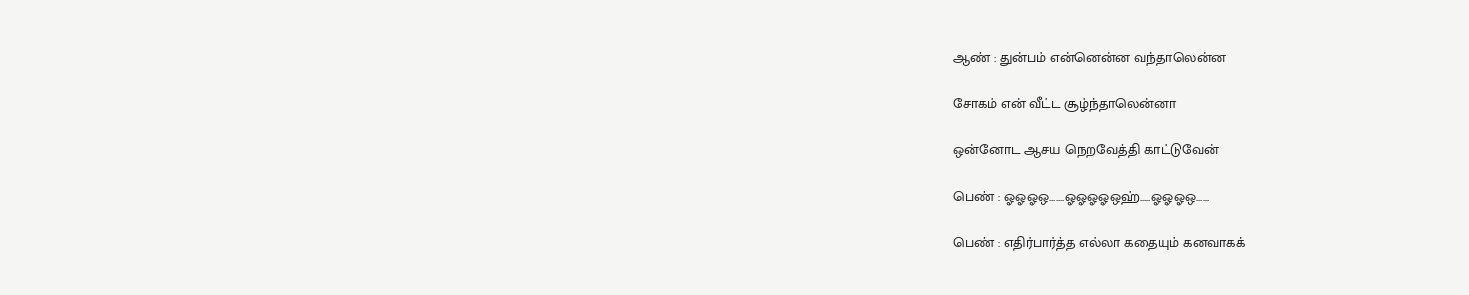ஆண் : துன்பம் என்னென்ன வந்தாலென்ன

சோகம் என் வீட்ட சூழ்ந்தாலென்னா

ஒன்னோட ஆசய நெறவேத்தி காட்டுவேன்

பெண் : ஓஓஓஒ.......ஓஓஓஓஒஹ்.....ஓஓஓஒ......

பெண் : எதிர்பார்த்த எல்லா கதையும் கனவாகக்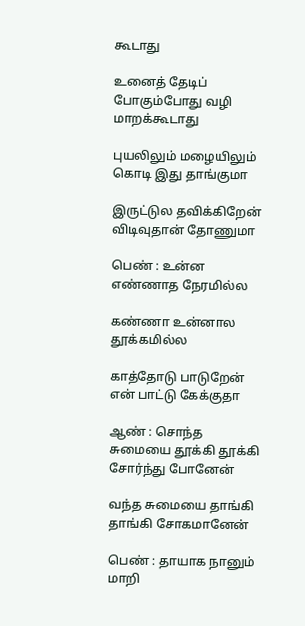கூடாது

உனைத் தேடிப் போகும்போது வழி மாறக்கூடாது

புயலிலும் மழையிலும் கொடி இது தாங்குமா

இருட்டுல தவிக்கிறேன் விடிவுதான் தோணுமா

பெண் : உன்ன எண்ணாத நேரமில்ல

கண்ணா உன்னால தூக்கமில்ல

காத்தோடு பாடுறேன் என் பாட்டு கேக்குதா

ஆண் : சொந்த சுமையை தூக்கி தூக்கி சோர்ந்து போனேன்

வந்த சுமையை தாங்கி தாங்கி சோகமானேன்

பெண் : தாயாக நானும் மாறி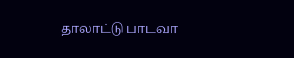தாலாட்டு பாடவா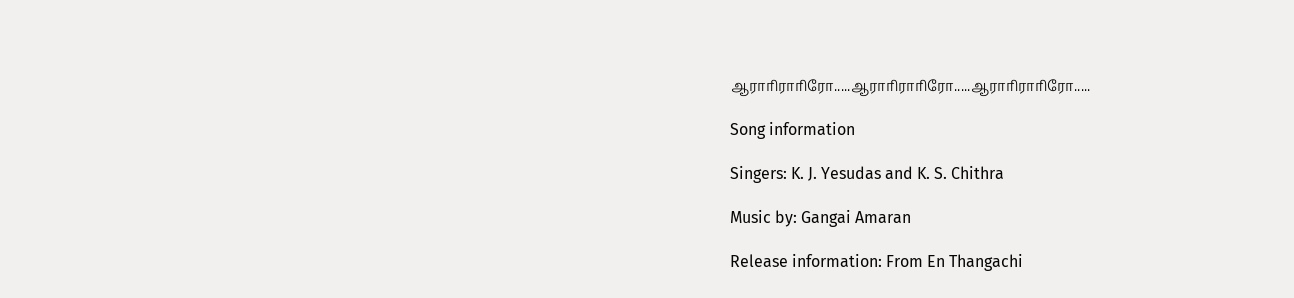ஆராரிராரிரோ.....ஆராரிராரிரோ.....ஆராரிராரிரோ.....

Song information

Singers: K. J. Yesudas and K. S. Chithra

Music by: Gangai Amaran

Release information: From En Thangachi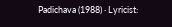Padichava (1988) · Lyricist: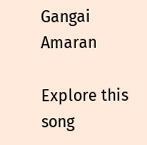Gangai Amaran

Explore this song